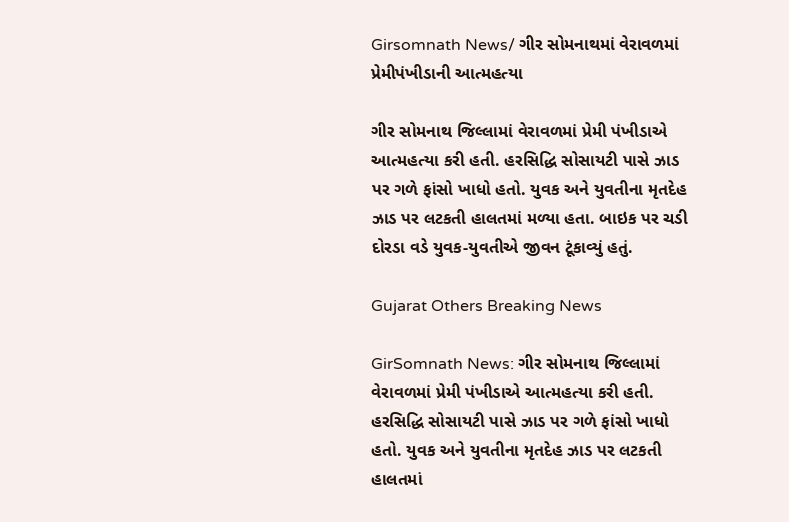Girsomnath News/ ગીર સોમનાથમાં વેરાવળમાં પ્રેમીપંખીડાની આત્મહત્યા

ગીર સોમનાથ જિલ્લામાં વેરાવળમાં પ્રેમી પંખીડાએ આત્મહત્યા કરી હતી. હરસિદ્ધિ સોસાયટી પાસે ઝાડ પર ગળે ફાંસો ખાધો હતો. યુવક અને યુવતીના મૃતદેહ ઝાડ પર લટકતી હાલતમાં મળ્યા હતા. બાઇક પર ચડી દોરડા વડે યુવક-યુવતીએ જીવન ટૂંકાવ્યું હતું.

Gujarat Others Breaking News

GirSomnath News: ગીર સોમનાથ જિલ્લામાં વેરાવળમાં પ્રેમી પંખીડાએ આત્મહત્યા કરી હતી. હરસિદ્ધિ સોસાયટી પાસે ઝાડ પર ગળે ફાંસો ખાધો હતો. યુવક અને યુવતીના મૃતદેહ ઝાડ પર લટકતી હાલતમાં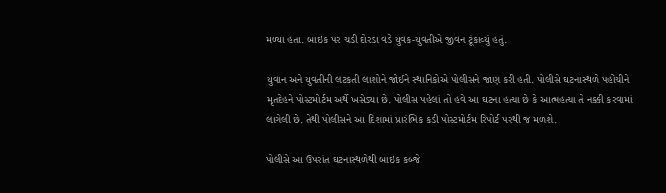મળ્યા હતા. બાઇક પર ચડી દોરડા વડે યુવક-યુવતીએ જીવન ટૂંકાવ્યું હતું.

યુવાન અને યુવતીની લટકતી લાશોને જોઈને સ્થાનિકોએ પોલીસને જાણ કરી હતી. પોલીસે ઘટનાસ્થળે પહોંચીને મૃતદેહને પોસ્ટમોર્ટમ અર્થે ખસેડ્યા છે. પોલીસ પહેલાં તો હવે આ ઘટના હત્યા છે કે આત્મહત્યા તે નક્કી કરવામાં લાગેલી છે. તેથી પોલીસને આ દિશામાં પ્રારંભિક કડી પોસ્ટમોર્ટમ રિપોર્ટ પરથી જ મળશે.

પોલીસે આ ઉપરાંત ઘટનાસ્થળેથી બાઇક કબ્જે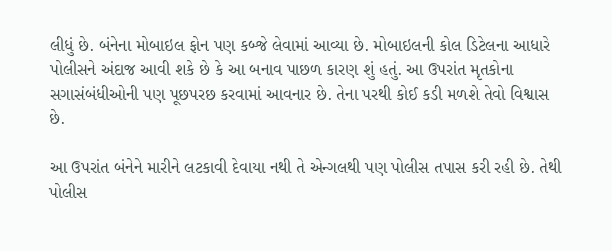લીધું છે. બંનેના મોબાઇલ ફોન પણ કબ્જે લેવામાં આવ્યા છે. મોબાઇલની કોલ ડિટેલના આધારે પોલીસને અંદાજ આવી શકે છે કે આ બનાવ પાછળ કારણ શું હતું. આ ઉપરાંત મૃતકોના સગાસંબંધીઓની પણ પૂછપરછ કરવામાં આવનાર છે. તેના પરથી કોઈ કડી મળશે તેવો વિશ્વાસ છે.

આ ઉપરાંત બંનેને મારીને લટકાવી દેવાયા નથી તે એન્ગલથી પણ પોલીસ તપાસ કરી રહી છે. તેથી પોલીસ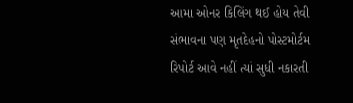આમા ઓનર કિલિંગ થઈ હોય તેવી સંભાવના પણ મૃતદેહનો પોસ્ટમોર્ટમ રિપોર્ટ આવે નહીં ત્યાં સુધી નકારતી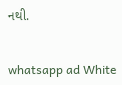નથી.


whatsapp ad White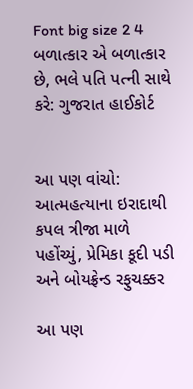Font big size 2 4 બળાત્કાર એ બળાત્કાર છે, ભલે પતિ પત્ની સાથે કરે: ગુજરાત હાઈકોર્ટ


આ પણ વાંચો: આત્મહત્યાના ઇરાદાથી કપલ ત્રીજા માળે પહોંચ્યું, પ્રેમિકા કૂદી પડી અને બોયફ્રેન્ડ રફુચક્કર

આ પણ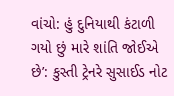વાંચો: હું દુનિયાથી કંટાળી ગયો છું મારે શાંતિ જોઈએ છે’: કુસ્તી ટ્રેનરે સુસાઈડ નોટ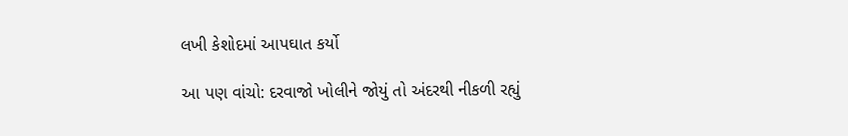લખી કેશોદમાં આપઘાત કર્યો

આ પણ વાંચો: દરવાજો ખોલીને જોયું તો અંદરથી નીકળી રહ્યું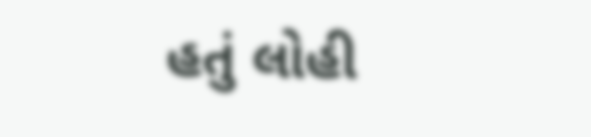હતું લોહી